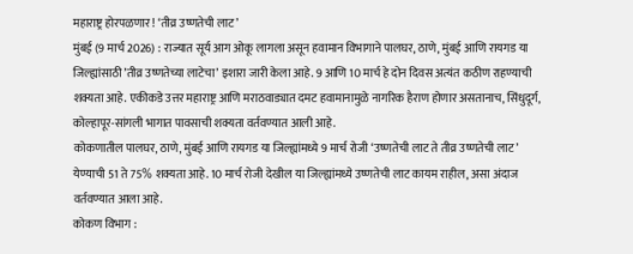महाराष्ट्र होरपळणार ! ‘तीव्र उष्णतेची लाट’
मुंबई (9 मार्च 2026) : राज्यात सूर्य आग ओकू लागला असून हवामान विभागाने पालघर, ठाणे, मुंबई आणि रायगड या जिल्ह्यांसाठी ’तीव्र उष्णतेच्या लाटेचा’ इशारा जारी केला आहे. 9 आणि 10 मार्च हे दोन दिवस अत्यंत कठीण राहण्याची शक्यता आहे. एकीकडे उत्तर महाराष्ट्र आणि मराठवाड्यात दमट हवामानामुळे नागरिक हैराण होणार असतानाच, सिंधुदूर्ग, कोल्हापूर-सांगली भागात पावसाची शक्यता वर्तवण्यात आली आहे.
कोकणातील पालघर, ठाणे, मुंबई आणि रायगड या जिल्ह्यांमध्ये 9 मार्च रोजी ‘उष्णतेची लाट ते तीव्र उष्णतेची लाट’ येण्याची 51 ते 75% शक्यता आहे. 10 मार्च रोजी देखील या जिल्ह्यांमध्ये उष्णतेची लाट कायम राहील, असा अंदाज वर्तवण्यात आला आहे.
कोकण विभाग :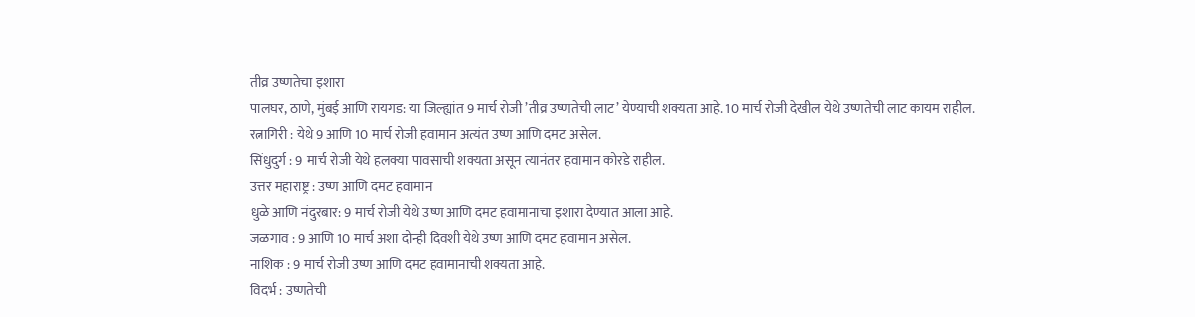तीव्र उष्णतेचा इशारा
पालघर, ठाणे, मुंबई आणि रायगड: या जिल्ह्यांत 9 मार्च रोजी ’तीव्र उष्णतेची लाट’ येण्याची शक्यता आहे. 10 मार्च रोजी देखील येथे उष्णतेची लाट कायम राहील.
रत्नागिरी : येथे 9 आणि 10 मार्च रोजी हवामान अत्यंत उष्ण आणि दमट असेल.
सिंधुदुर्ग : 9 मार्च रोजी येथे हलक्या पावसाची शक्यता असून त्यानंतर हवामान कोरडे राहील.
उत्तर महाराष्ट्र : उष्ण आणि दमट हवामान
धुळे आणि नंदुरबार: 9 मार्च रोजी येथे उष्ण आणि दमट हवामानाचा इशारा देण्यात आला आहे.
जळगाव : 9 आणि 10 मार्च अशा दोन्ही दिवशी येथे उष्ण आणि दमट हवामान असेल.
नाशिक : 9 मार्च रोजी उष्ण आणि दमट हवामानाची शक्यता आहे.
विदर्भ : उष्णतेची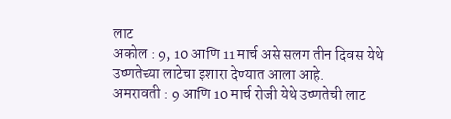लाट
अकोल : 9, 10 आणि 11 मार्च असे सलग तीन दिवस येथे उष्णतेच्या लाटेचा इशारा देण्यात आला आहे.
अमरावती : 9 आणि 10 मार्च रोजी येथे उष्णतेची लाट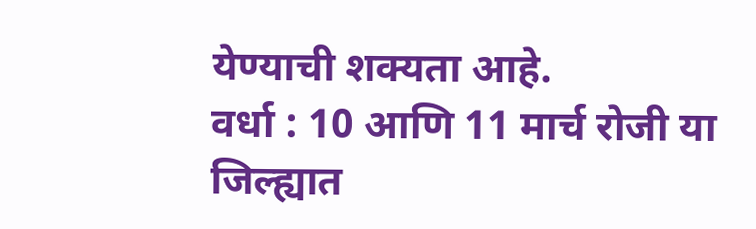येण्याची शक्यता आहे.
वर्धा : 10 आणि 11 मार्च रोजी या जिल्ह्यात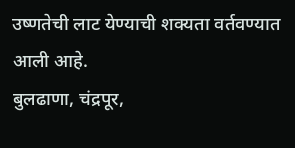उष्णतेची लाट येण्याची शक्यता वर्तवण्यात आली आहे.
बुलढाणा, चंद्रपूर,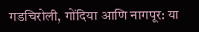गडचिरोली, गोंदिया आणि नागपूर: या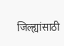जिल्ह्यांसाठी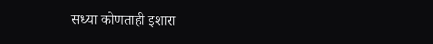सध्या कोणताही इशारा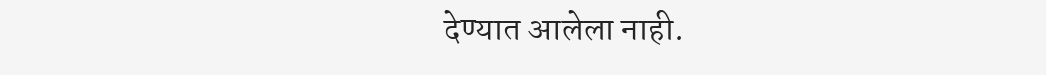देण्यात आलेला नाही.